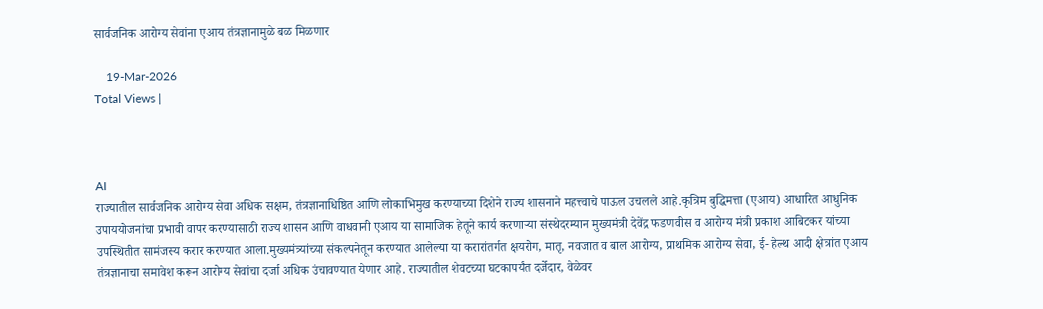सार्वजनिक आरोग्य सेवांना एआय तंत्रज्ञानामुळे बळ मिळणार

    19-Mar-2026
Total Views |



AI
राज्यातील सार्वजनिक आरोग्य सेवा अधिक सक्षम, तंत्रज्ञानाधिष्ठित आणि लोकाभिमुख करण्याच्या दिशेने राज्य शासनाने महत्त्वाचे पाऊल उचलले आहे.कृत्रिम बुद्धिमत्ता (एआय) आधारित आधुनिक उपाययोजनांचा प्रभावी वापर करण्यासाठी राज्य शासन आणि वाधवानी एआय या सामाजिक हेतूने कार्य करणाऱ्या संस्थेदरम्यान मुख्यमंत्री देवेंद्र फडणवीस व आरोग्य मंत्री प्रकाश आबिटकर यांच्या उपस्थितीत सामंजस्य करार करण्यात आला.मुख्यमंत्र्यांच्या संकल्पनेतून करण्यात आलेल्या या करारांतर्गत क्षयरोग, मातृ, नवजात व बाल आरोग्य, प्राथमिक आरोग्य सेवा, ई- हेल्थ आदी क्षेत्रांत एआय तंत्रज्ञानाचा समावेश करून आरोग्य सेवांचा दर्जा अधिक उंचावण्यात येणार आहे. राज्यातील शेवटच्या घटकापर्यंत दर्जेदार, वेळेवर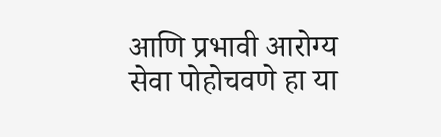आणि प्रभावी आरोग्य सेवा पोहोचवणे हा या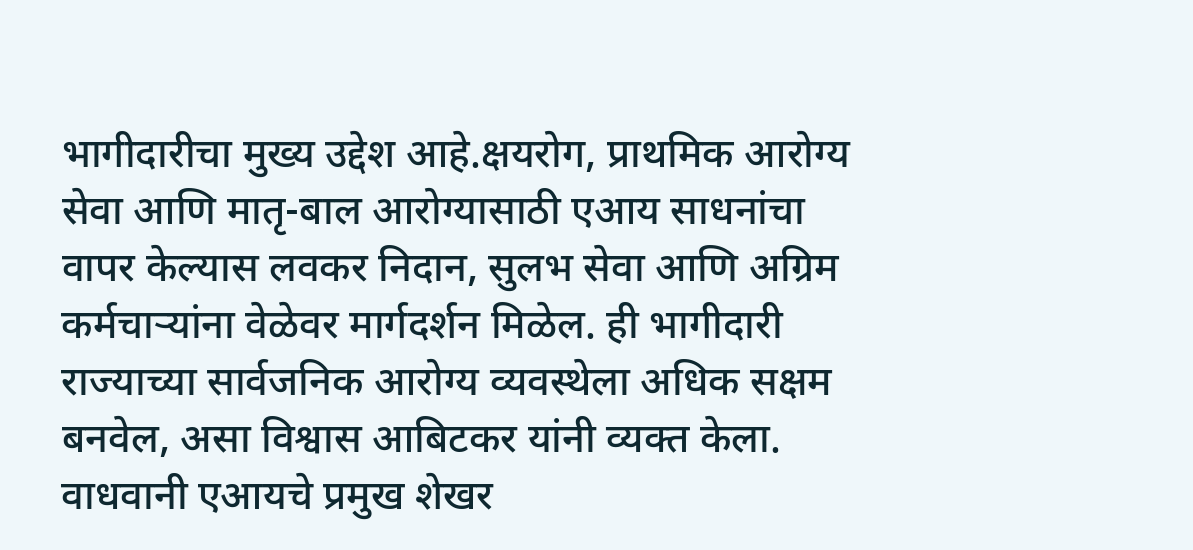भागीदारीचा मुख्य उद्देश आहे.क्षयरोग, प्राथमिक आरोग्य सेवा आणि मातृ-बाल आरोग्यासाठी एआय साधनांचा वापर केल्यास लवकर निदान, सुलभ सेवा आणि अग्रिम कर्मचाऱ्यांना वेळेवर मार्गदर्शन मिळेल. ही भागीदारी राज्याच्या सार्वजनिक आरोग्य व्यवस्थेला अधिक सक्षम बनवेल, असा विश्वास आबिटकर यांनी व्यक्त केला. वाधवानी एआयचे प्रमुख शेखर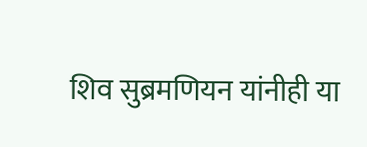शिव सुब्रमणियन यांनीही या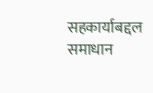सहकार्याबद्दल समाधान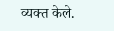व्यक्त केले.